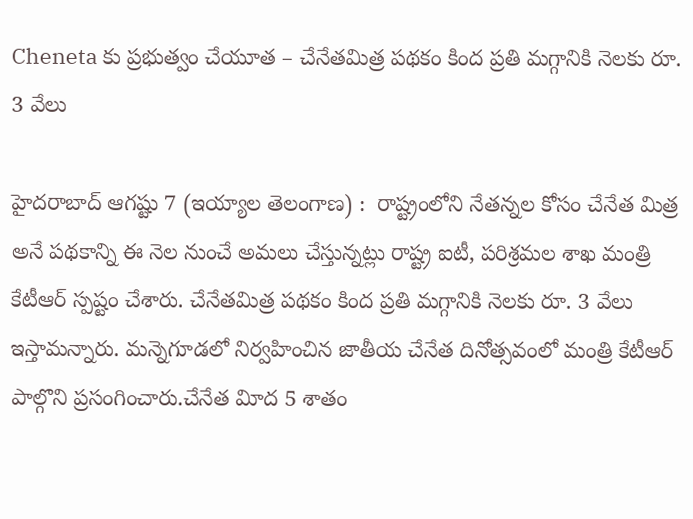Cheneta కు ప్రభుత్వం చేయూత – చేనేతమిత్ర పథకం కింద ప్రతి మగ్గానికి నెలకు రూ. 3 వేలు

హైదరాబాద్‌ ఆగష్టు 7 (ఇయ్యాల తెలంగాణ) :  రాష్ట్రంలోని నేతన్నల కోసం చేనేత మిత్ర అనే పథకాన్ని ఈ నెల నుంచే అమలు చేస్తున్నట్లు రాష్ట్ర ఐటీ, పరిశ్రమల శాఖ మంత్రి కేటీఆర్‌ స్పష్టం చేశారు. చేనేతమిత్ర పథకం కింద ప్రతి మగ్గానికి నెలకు రూ. 3 వేలు ఇస్తామన్నారు. మన్నెగూడలో నిర్వహించిన జాతీయ చేనేత దినోత్సవంలో మంత్రి కేటీఆర్‌ పాల్గొని ప్రసంగించారు.చేనేత విూద 5 శాతం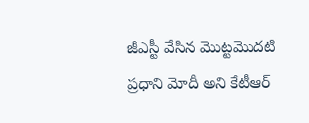జీఎస్టీ వేసిన మొట్టమొదటి ప్రధాని మోదీ అని కేటీఆర్‌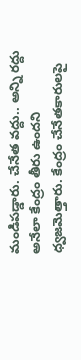మండిపడ్డారు. చేనేత వద్దు.. అన్ని రద్దు అనేలా కేంద్రం తీరు ఉందని ధ్వజమెత్తారు. కేంద్రం చేనేతకారులపై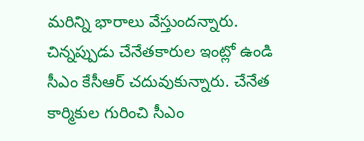మరిన్ని భారాలు వేస్తుందన్నారు. చిన్నప్పుడు చేనేతకారుల ఇంట్లో ఉండి సీఎం కేసీఆర్‌ చదువుకున్నారు. చేనేత కార్మికుల గురించి సీఎం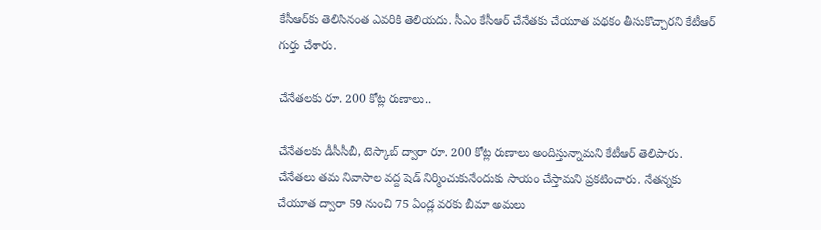కేసీఆర్‌కు తెలిసినంత ఎవరికి తెలియదు. సీఎం కేసీఆర్‌ చేనేతకు చేయూత పథకం తీసుకొచ్చారని కేటీఆర్‌ గుర్తు చేశారు.

చేనేతలకు రూ. 200 కోట్ల రుణాలు..

చేనేతలకు డీసీసీబీ, టెస్కాబ్‌ ద్వారా రూ. 200 కోట్ల రుణాలు అందిస్తున్నామని కేటీఆర్‌ తెలిపారు. చేనేతలు తమ నివాసాల వద్ద షెడ్‌ నిర్మించుకునేందుకు సాయం చేస్తామని ప్రకటించారు. నేతన్నకు చేయూత ద్వారా 59 నుంచి 75 ఏండ్ల వరకు బీమా అమలు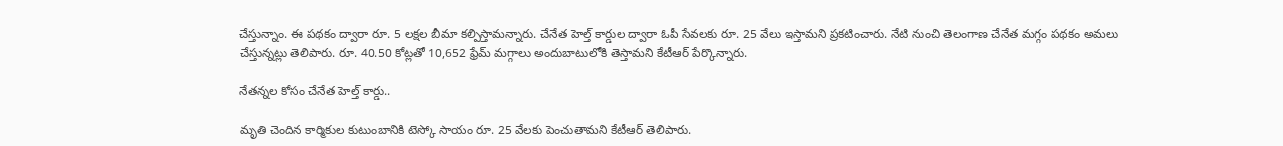చేస్తున్నాం. ఈ పథకం ద్వారా రూ. 5 లక్షల బీమా కల్పిస్తామన్నారు. చేనేత హెల్త్‌ కార్డుల ద్వారా ఓపీ సేవలకు రూ. 25 వేలు ఇస్తామని ప్రకటించారు. నేటి నుంచి తెలంగాణ చేనేత మగ్గం పథకం అమలు చేస్తున్నట్లు తెలిపారు. రూ. 40.50 కోట్లతో 10,652 ఫ్రేమ్‌ మగ్గాలు అందుబాటులోకి తెస్తామని కేటీఆర్‌ పేర్కొన్నారు.

నేతన్నల కోసం చేనేత హెల్త్‌ కార్డు..

మృతి చెందిన కార్మికుల కుటుంబానికి టెస్కో సాయం రూ. 25 వేలకు పెంచుతామని కేటీఆర్‌ తెలిపారు.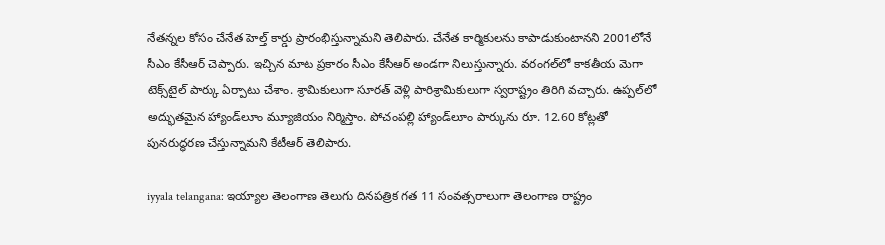నేతన్నల కోసం చేనేత హెల్త్‌ కార్డు ప్రారంభిస్తున్నామని తెలిపారు. చేనేత కార్మికులను కాపాడుకుంటానని 2001లోనే సీఎం కేసీఆర్‌ చెప్పారు. ఇచ్చిన మాట ప్రకారం సీఎం కేసీఆర్‌ అండగా నిలుస్తున్నారు. వరంగల్‌లో కాకతీయ మెగా టెక్స్‌టైల్‌ పార్కు ఏర్పాటు చేశాం. శ్రామికులుగా సూరత్‌ వెళ్లి పారిశ్రామికులుగా స్వరాష్ట్రం తిరిగి వచ్చారు. ఉప్పల్‌లో అద్భుతమైన హ్యాండ్‌లూం మ్యూజియం నిర్మిస్తాం. పోచంపల్లి హ్యాండ్‌లూం పార్కును రూ. 12.60 కోట్లతో పునరుద్ధరణ చేస్తున్నామని కేటీఆర్‌ తెలిపారు.

iyyala telangana: ఇయ్యాల తెలంగాణ తెలుగు దినపత్రిక గత 11 సంవత్సరాలుగా తెలంగాణ రాష్ట్రం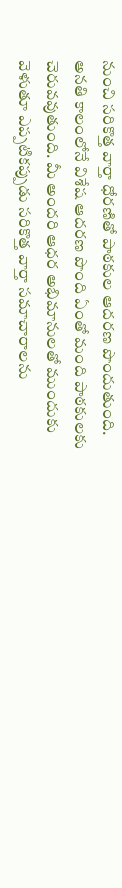నుంచి సరికొత్త వార్తా ధోరణితో పాఠకుల ఆదరణ పొందుతుంది. అనతి కాలంలోనే విశేష ఆదరణ పొంది ఏంతో మంది పాఠకులకు చెరువవుతుంది. మీ అందరి ఆధర అభిమానులతో ముందుకు వెళుతూ ఎప్పటికప్పుడు సరికొత్త వార్తా సమాచారాలను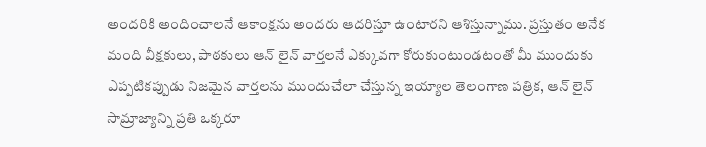అందరికి అందించాలనే ఆకాంక్షను అందరు ఆదరిస్తూ ఉంటారని ఆశిస్తున్నాము. ప్రస్తుతం అనేక మంది వీక్షకులు, పాఠకులు ఆన్ లైన్ వార్తలనే ఎక్కువగా కోరుకుంటుండటంతో మీ ముందుకు ఎప్పటికప్పుడు నిజమైన వార్తలను ముందుచేలా చేస్తున్న ఇయ్యాల తెలంగాణ పత్రిక, ఆన్ లైన్ సామ్రాజ్యాన్ని ప్రతి ఒక్కరూ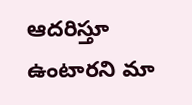ఆదరిస్తూ ఉంటారని మా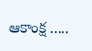ఆకాంక్ష .....